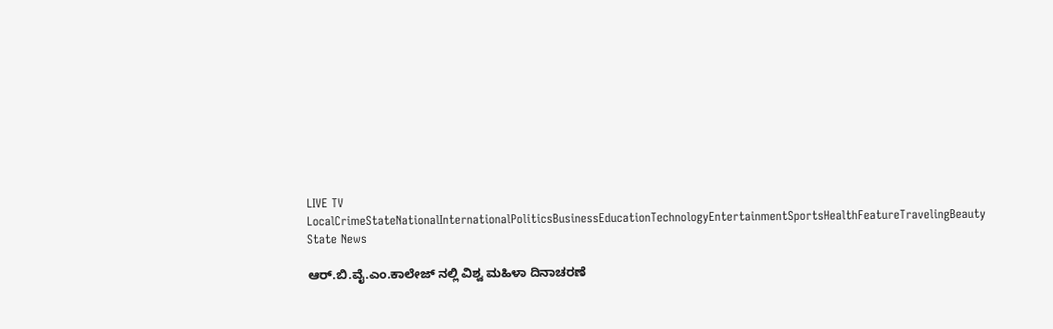LIVE TV LocalCrimeStateNationalInternationalPoliticsBusinessEducationTechnologyEntertainmentSportsHealthFeatureTravelingBeauty
State News

ಆರ್.ಬಿ.ವೈ.ಎಂ.ಕಾಲೇಜ್ ನಲ್ಲಿ ವಿಶ್ವ ಮಹಿಳಾ ದಿನಾಚರಣೆ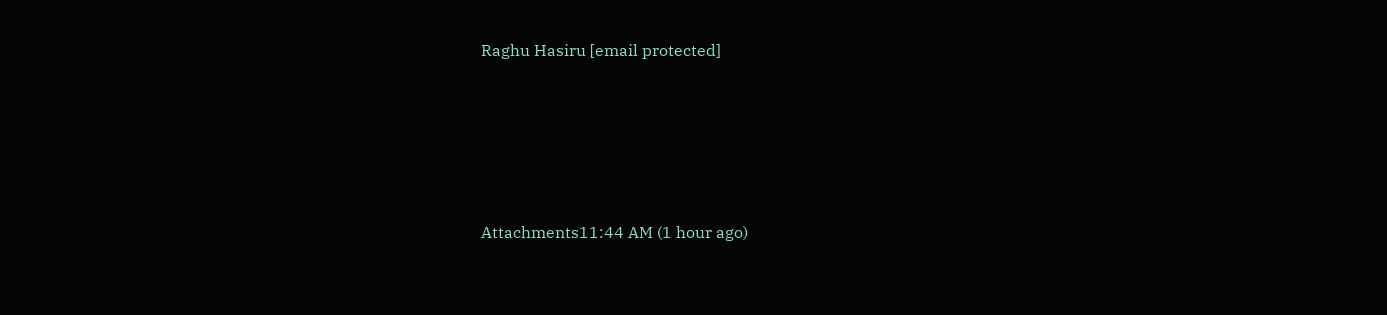Raghu Hasiru [email protected]





Attachments11:44 AM (1 hour ago)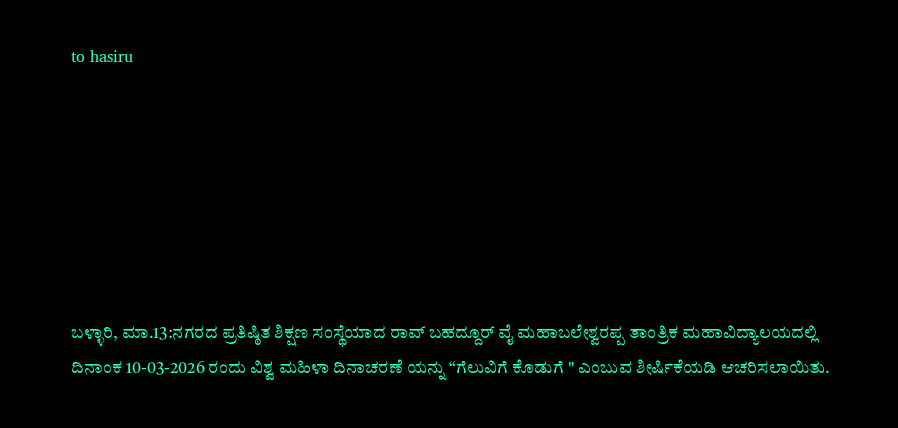to hasiru







ಬಳ್ಳಾರಿ, ಮಾ.13:ನಗರದ ಪ್ರತಿಷ್ಠಿತ ಶಿಕ್ಷಣ ಸಂಸ್ಥೆಯಾದ ರಾವ್ ಬಹದ್ದೂರ್ ವೈ ಮಹಾಬಲೇಶ್ವರಪ್ಪ ತಾಂತ್ರಿಕ ಮಹಾವಿದ್ಯಾಲಯದಲ್ಲಿ ದಿನಾಂಕ 10-03-2026 ರಂದು ವಿಶ್ವ ಮಹಿಳಾ ದಿನಾಚರಣೆ ಯನ್ನು “ಗೆಲುವಿಗೆ ಕೊಡುಗೆ " ಎಂಬುವ ಶೀರ್ಷಿಕೆಯಡಿ ಆಚರಿಸಲಾಯಿತು.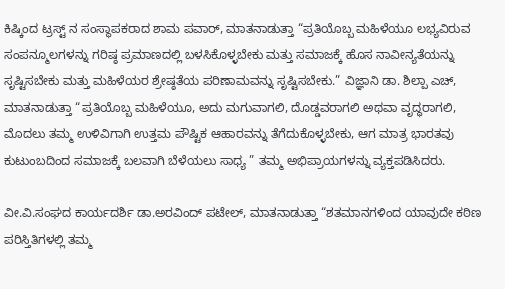ಕಿಷ್ಕಿಂದ ಟ್ರಸ್ಟ್ ನ ಸಂಸ್ಥಾಪಕರಾದ ಶಾಮ ಪವಾರ್, ಮಾತನಾಡುತ್ತಾ “ಪ್ರತಿಯೊಬ್ಬ ಮಹಿಳೆಯೂ ಲಭ್ಯವಿರುವ ಸಂಪನ್ಮೂಲಗಳನ್ನು ಗರಿಷ್ಠ ಪ್ರಮಾಣದಲ್ಲಿ ಬಳಸಿಕೊಳ್ಳಬೇಕು ಮತ್ತು ಸಮಾಜಕ್ಕೆ ಹೊಸ ನಾವೀನ್ಯತೆಯನ್ನು ಸೃಷ್ಟಿಸಬೇಕು ಮತ್ತು ಮಹಿಳೆಯರ ಶ್ರೇಷ್ಠತೆಯ ಪರಿಣಾಮವನ್ನು ಸೃಷ್ಟಿಸಬೇಕು.” ವಿಜ್ಞಾನಿ ಡಾ. ಶಿಲ್ಪಾ ಎಚ್, ಮಾತನಾಡುತ್ತಾ “ಪ್ರತಿಯೊಬ್ಬ ಮಹಿಳೆಯೂ, ಅದು ಮಗುವಾಗಲಿ, ದೊಡ್ಡವರಾಗಲಿ ಅಥವಾ ವೃದ್ಧರಾಗಲಿ, ಮೊದಲು ತಮ್ಮ ಉಳಿವಿಗಾಗಿ ಉತ್ತಮ ಪೌಷ್ಟಿಕ ಆಹಾರವನ್ನು ತೆಗೆದುಕೊಳ್ಳಬೇಕು, ಆಗ ಮಾತ್ರ ಭಾರತವು ಕುಟುಂಬದಿಂದ ಸಮಾಜಕ್ಕೆ ಬಲವಾಗಿ ಬೆಳೆಯಲು ಸಾಧ್ಯ ” ತಮ್ಮ ಅಭಿಪ್ರಾಯಗಳನ್ನು ವ್ಯಕ್ತಪಡಿಸಿದರು.

ವೀ.ವಿ.ಸಂಘದ ಕಾರ್ಯದರ್ಶಿ ಡಾ.ಅರವಿಂದ್ ಪಟೇಲ್, ಮಾತನಾಡುತ್ತಾ “ಶತಮಾನಗಳಿಂದ ಯಾವುದೇ ಕಠಿಣ ಪರಿಸ್ತಿತಿಗಳಲ್ಲಿ ತಮ್ಮ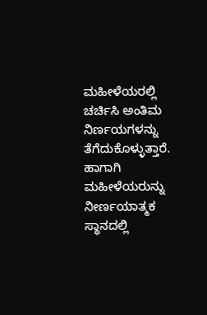ಮಹೀಳೆಯರಲ್ಲಿ ಚರ್ಚಿಸಿ ಅಂತಿಮ ನಿರ್ಣಯಗಳನ್ನು ತೆಗೆದುಕೊಳ್ಳುತ್ತಾರೆ. ಹಾಗಾಗಿ ಮಹೀಳೆಯರುನ್ನು ನೀರ್ಣಯಾತ್ಮಕ ಸ್ಥಾನದಲ್ಲಿ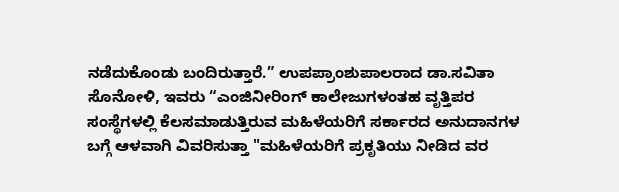ನಡೆದುಕೊಂಡು ಬಂದಿರುತ್ತಾರೆ.” ಉಪಪ್ರಾಂಶುಪಾಲರಾದ ಡಾ.ಸವಿತಾ ಸೊನೋಳಿ, ಇವರು “ಎಂಜಿನೀರಿಂಗ್ ಕಾಲೇಜುಗಳಂತಹ ವೃತ್ತಿಪರ ಸಂಸ್ಥೆಗಳಲ್ಲಿ ಕೆಲಸಮಾಡುತ್ತಿರುವ ಮಹಿಳೆಯರಿಗೆ ಸರ್ಕಾರದ ಅನುದಾನಗಳ ಬಗ್ಗೆ ಆಳವಾಗಿ ವಿವರಿಸುತ್ತಾ "ಮಹಿಳೆಯರಿಗೆ ಪ್ರಕೃತಿಯು ನೀಡಿದ ವರ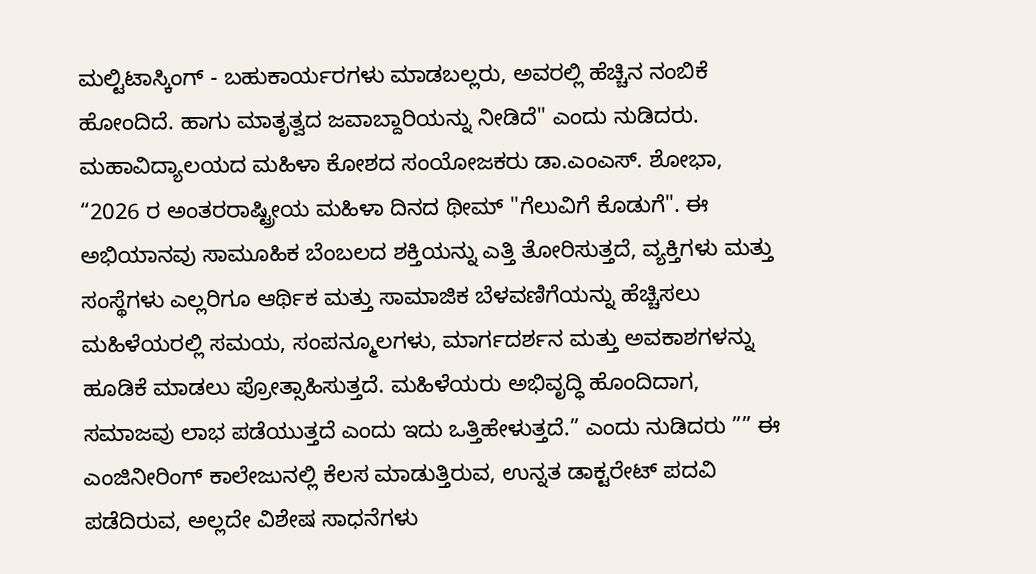ಮಲ್ಟಿಟಾಸ್ಕಿಂಗ್ - ಬಹುಕಾರ್ಯರಗಳು ಮಾಡಬಲ್ಲರು, ಅವರಲ್ಲಿ ಹೆಚ್ಚಿನ ನಂಬಿಕೆ ಹೋಂದಿದೆ. ಹಾಗು ಮಾತೃತ್ವದ ಜವಾಬ್ದಾರಿಯನ್ನು ನೀಡಿದೆ" ಎಂದು ನುಡಿದರು. ಮಹಾವಿದ್ಯಾಲಯದ ಮಹಿಳಾ ಕೋಶದ ಸಂಯೋಜಕರು ಡಾ.ಎಂಎಸ್. ಶೋಭಾ,  “2026 ರ ಅಂತರರಾಷ್ಟ್ರೀಯ ಮಹಿಳಾ ದಿನದ ಥೀಮ್ "ಗೆಲುವಿಗೆ ಕೊಡುಗೆ". ಈ ಅಭಿಯಾನವು ಸಾಮೂಹಿಕ ಬೆಂಬಲದ ಶಕ್ತಿಯನ್ನು ಎತ್ತಿ ತೋರಿಸುತ್ತದೆ, ವ್ಯಕ್ತಿಗಳು ಮತ್ತು ಸಂಸ್ಥೆಗಳು ಎಲ್ಲರಿಗೂ ಆರ್ಥಿಕ ಮತ್ತು ಸಾಮಾಜಿಕ ಬೆಳವಣಿಗೆಯನ್ನು ಹೆಚ್ಚಿಸಲು ಮಹಿಳೆಯರಲ್ಲಿ ಸಮಯ, ಸಂಪನ್ಮೂಲಗಳು, ಮಾರ್ಗದರ್ಶನ ಮತ್ತು ಅವಕಾಶಗಳನ್ನು ಹೂಡಿಕೆ ಮಾಡಲು ಪ್ರೋತ್ಸಾಹಿಸುತ್ತದೆ. ಮಹಿಳೆಯರು ಅಭಿವೃದ್ಧಿ ಹೊಂದಿದಾಗ, ಸಮಾಜವು ಲಾಭ ಪಡೆಯುತ್ತದೆ ಎಂದು ಇದು ಒತ್ತಿಹೇಳುತ್ತದೆ.” ಎಂದು ನುಡಿದರು ”” ಈ ಎಂಜಿನೀರಿಂಗ್ ಕಾಲೇಜುನಲ್ಲಿ ಕೆಲಸ ಮಾಡುತ್ತಿರುವ, ಉನ್ನತ ಡಾಕ್ಟರೇಟ್ ಪದವಿ ಪಡೆದಿರುವ, ಅಲ್ಲದೇ ವಿಶೇಷ ಸಾಧನೆಗಳು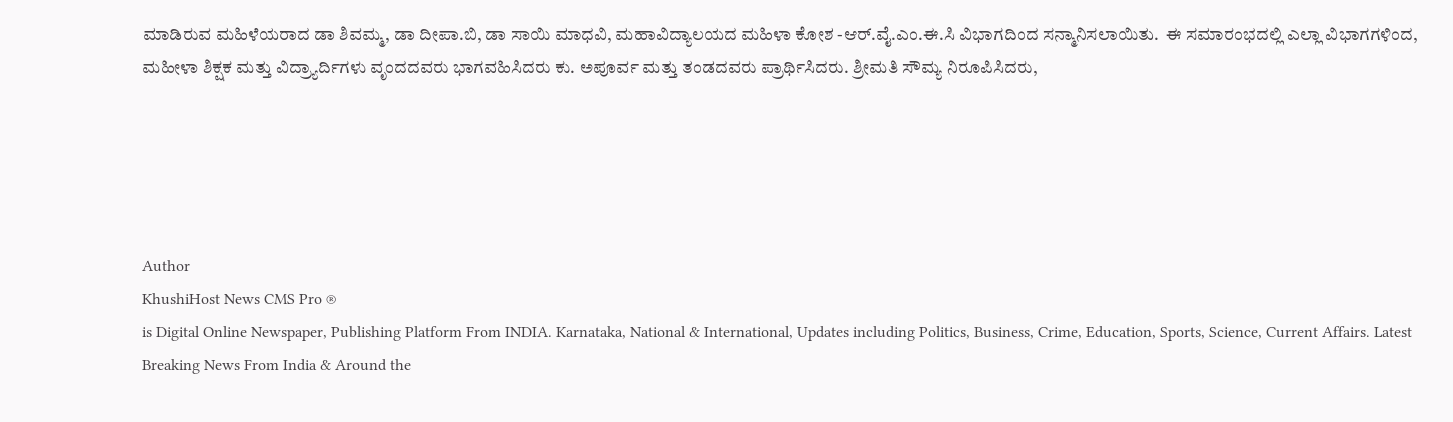ಮಾಡಿರುವ ಮಹಿಳೆಯರಾದ ಡಾ ಶಿವಮ್ಮ, ಡಾ ದೀಪಾ.ಬಿ, ಡಾ ಸಾಯಿ ಮಾಧವಿ, ಮಹಾವಿದ್ಯಾಲಯದ ಮಹಿಳಾ ಕೋಶ -ಆರ್.ವೈ.ಎಂ.ಈ.ಸಿ ವಿಭಾಗದಿಂದ ಸನ್ಮಾನಿಸಲಾಯಿತು.  ಈ ಸಮಾರಂಭದಲ್ಲಿ ಎಲ್ಲಾ ವಿಭಾಗಗಳಿಂದ, ಮಹೀಳಾ ಶಿಕ್ಷಕ ಮತ್ತು ವಿದ್ರ್ಯಾರ್ದಿಗಳು ವೃಂದದವರು ಭಾಗವಹಿಸಿದರು ಕು. ಅಪೂರ್ವ ಮತ್ತು ತಂಡದವರು ಪ್ರಾರ್ಥಿಸಿದರು. ಶ್ರೀಮತಿ ಸೌಮ್ಯ ನಿರೂಪಿಸಿದರು,





Author
KhushiHost News CMS Pro ®
is Digital Online Newspaper, Publishing Platform From INDIA. Karnataka, National & International, Updates including Politics, Business, Crime, Education, Sports, Science, Current Affairs. Latest Breaking News From India & Around the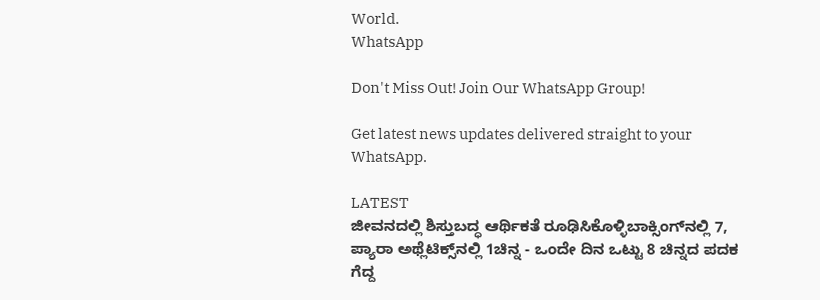World.
WhatsApp

Don't Miss Out! Join Our WhatsApp Group!

Get latest news updates delivered straight to your WhatsApp.

LATEST
ಜೀವನದಲ್ಲಿ ಶಿಸ್ತುಬದ್ಧ ಆರ್ಥಿಕತೆ ರೂಢಿಸಿಕೊಳ್ಳಿಬಾಕ್ಸಿಂಗ್‌ನಲ್ಲಿ 7, ಪ್ಯಾರಾ ಅಥ್ಲೆಟಿಕ್ಸ್‌ನಲ್ಲಿ 1ಚಿನ್ನ - ಒಂದೇ ದಿನ ಒಟ್ಟು 8 ಚಿನ್ನದ ಪದಕ ಗೆದ್ದ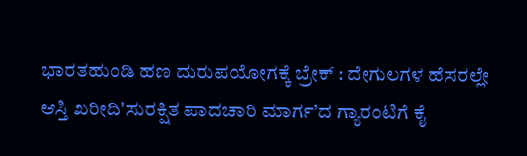ಭಾರತಹುಂಡಿ ಹಣ ದುರುಪಯೋಗಕ್ಕೆ ಬ್ರೇಕ್ : ದೇಗುಲಗಳ ಹೆಸರಲ್ಲೇ ಆಸ್ತಿ ಖರೀದಿ'ಸುರಕ್ಷಿತ ಪಾದಚಾರಿ ಮಾರ್ಗ’ದ ಗ್ಯಾರಂಟಿಗೆ ಕೈ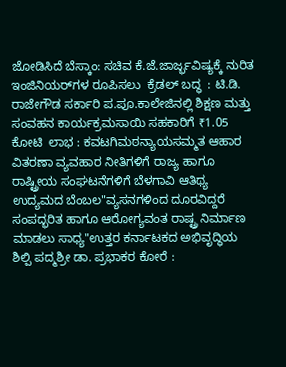ಜೋಡಿಸಿದೆ ಬೆಸ್ಕಾಂ: ಸಚಿವ ಕೆ.ಜೆ.ಜಾರ್ಜ್ಭವಿಷ್ಯಕ್ಕೆ ನುರಿತ ಇಂಜಿನಿಯರ್‌ಗಳ ರೂಪಿಸಲು  ಕ್ರೆಡಲ್‌ ಬದ್ಧ  : ಟಿ.ಡಿ. ರಾಜೇಗೌಡ ಸರ್ಕಾರಿ ಪ.ಪೂ.ಕಾಲೇಜಿನಲ್ಲಿ ಶಿಕ್ಷಣ ಮತ್ತು ಸಂವಹನ ಕಾರ್ಯಕ್ರಮಸಾಯಿ ಸಹಕಾರಿಗೆ ₹1.05 ಕೋಟಿ  ಲಾಭ : ಕವಟಗಿಮಠನ್ಯಾಯಸಮ್ಮತ ಆಹಾರ ವಿತರಣಾ ವ್ಯವಹಾರ ನೀತಿಗಳಿಗೆ ರಾಜ್ಯ ಹಾಗೂ ರಾಷ್ಟ್ರೀಯ ಸಂಘಟನೆಗಳಿಗೆ ಬೆಳಗಾವಿ ಆತಿಥ್ಯ ಉದ್ಯಮದ ಬೆಂಬಲ"ವ್ಯಸನಗಳಿಂದ ದೂರವಿದ್ದರೆ ಸಂಪದ್ಭರಿತ ಹಾಗೂ ಆರೋಗ್ಯವಂತ ರಾಷ್ಟ್ರ ನಿರ್ಮಾಣ ಮಾಡಲು ಸಾಧ್ಯ"ಉತ್ತರ ಕರ್ನಾಟಕದ ಅಭಿವೃದ್ಧಿಯ ಶಿಲ್ಪಿ ಪದ್ಮಶ್ರೀ ಡಾ. ಪ್ರಭಾಕರ ಕೋರೆ :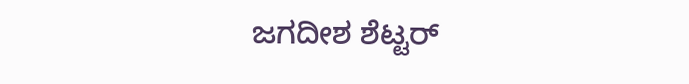ಜಗದೀಶ ಶೆಟ್ಟರ್